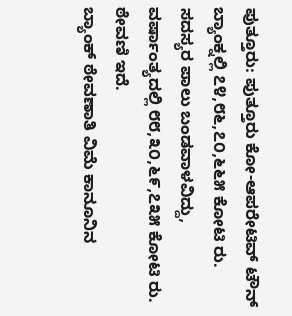ಪುತ್ತೂರು: ಪುತ್ತೂರು ಕೋ-ಆಪರೇಟಿವ್ ಟೌನ್ ಬ್ಯಾಂಕ್ನಲ್ಲಿ ೭೪,೮೬,೭೦,೬೬೫ ಕೋಟಿ ರು. ಸದಸ್ಯರ ಪಾಲು ಬಂಡವಾಳವಿದ್ದು, ವರ್ಷಾಂತ್ಯದಲ್ಲಿ ೮೮,೩೦,೬೯,೭೩೫ ಕೋಟಿ ರು. ಠೇವಣಿ ಇದೆ.
ಬ್ಯಾಂಕ್ ಠೇವಣಾತಿ ವಿಮೆ ಕಾನೂನಿನ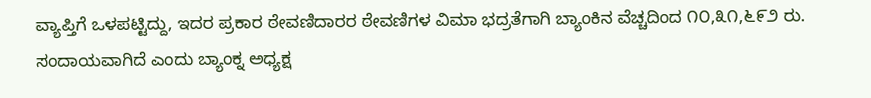ವ್ಯಾಪ್ತಿಗೆ ಒಳಪಟ್ಟಿದ್ದು, ಇದರ ಪ್ರಕಾರ ಠೇವಣಿದಾರರ ಠೇವಣಿಗಳ ವಿಮಾ ಭದ್ರತೆಗಾಗಿ ಬ್ಯಾಂಕಿನ ವೆಚ್ಚದಿಂದ ೧೦,೩೧,೬೯೨ ರು. ಸಂದಾಯವಾಗಿದೆ ಎಂದು ಬ್ಯಾಂಕ್ನ ಅಧ್ಯಕ್ಷ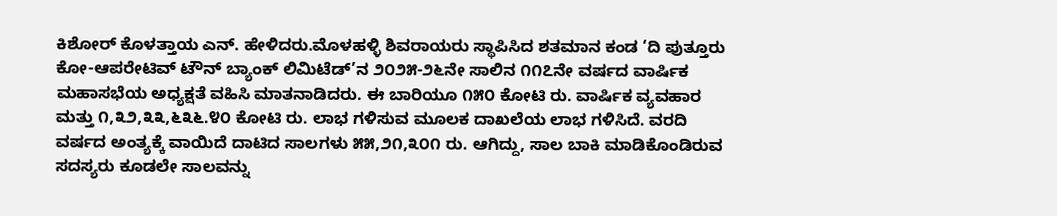ಕಿಶೋರ್ ಕೊಳತ್ತಾಯ ಎನ್. ಹೇಳಿದರು.ಮೊಳಹಳ್ಳಿ ಶಿವರಾಯರು ಸ್ಥಾಪಿಸಿದ ಶತಮಾನ ಕಂಡ ‘ದಿ ಪುತ್ತೂರು ಕೋ-ಆಪರೇಟಿವ್ ಟೌನ್ ಬ್ಯಾಂಕ್ ಲಿಮಿಟೆಡ್’ನ ೨೦೨೫-೨೬ನೇ ಸಾಲಿನ ೧೧೭ನೇ ವರ್ಷದ ವಾರ್ಷಿಕ ಮಹಾಸಭೆಯ ಅಧ್ಯಕ್ಷತೆ ವಹಿಸಿ ಮಾತನಾಡಿದರು. ಈ ಬಾರಿಯೂ ೧೫೦ ಕೋಟಿ ರು. ವಾರ್ಷಿಕ ವ್ಯವಹಾರ ಮತ್ತು ೧,೩೨,೩೩,೬೩೬.೪೦ ಕೋಟಿ ರು. ಲಾಭ ಗಳಿಸುವ ಮೂಲಕ ದಾಖಲೆಯ ಲಾಭ ಗಳಿಸಿದೆ. ವರದಿ ವರ್ಷದ ಅಂತ್ಯಕ್ಕೆ ವಾಯಿದೆ ದಾಟಿದ ಸಾಲಗಳು ೫೫,೨೧,೩೦೧ ರು. ಆಗಿದ್ದು, ಸಾಲ ಬಾಕಿ ಮಾಡಿಕೊಂಡಿರುವ ಸದಸ್ಯರು ಕೂಡಲೇ ಸಾಲವನ್ನು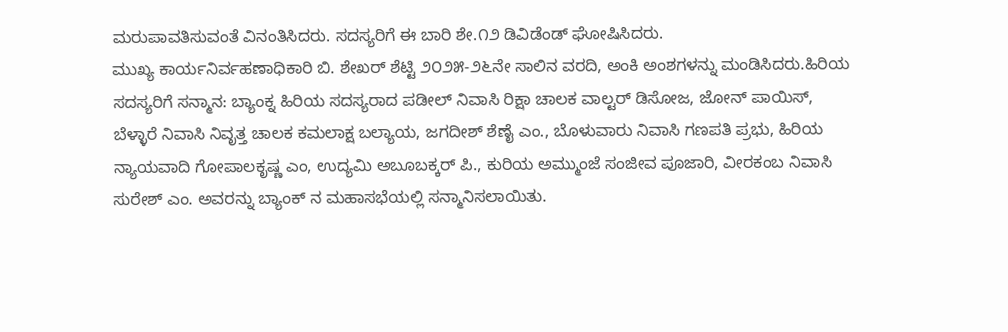ಮರುಪಾವತಿಸುವಂತೆ ವಿನಂತಿಸಿದರು. ಸದಸ್ಯರಿಗೆ ಈ ಬಾರಿ ಶೇ.೧೨ ಡಿವಿಡೆಂಡ್ ಘೋಷಿಸಿದರು.
ಮುಖ್ಯ ಕಾರ್ಯನಿರ್ವಹಣಾಧಿಕಾರಿ ಬಿ. ಶೇಖರ್ ಶೆಟ್ಟಿ ೨೦೨೫-೨೬ನೇ ಸಾಲಿನ ವರದಿ, ಅಂಕಿ ಅಂಶಗಳನ್ನು ಮಂಡಿಸಿದರು.ಹಿರಿಯ ಸದಸ್ಯರಿಗೆ ಸನ್ಮಾನ: ಬ್ಯಾಂಕ್ನ ಹಿರಿಯ ಸದಸ್ಯರಾದ ಪಡೀಲ್ ನಿವಾಸಿ ರಿಕ್ಷಾ ಚಾಲಕ ವಾಲ್ಟರ್ ಡಿಸೋಜ, ಜೋನ್ ಪಾಯಿಸ್, ಬೆಳ್ಳಾರೆ ನಿವಾಸಿ ನಿವೃತ್ತ ಚಾಲಕ ಕಮಲಾಕ್ಷ ಬಲ್ಯಾಯ, ಜಗದೀಶ್ ಶೆಣೈ ಎಂ., ಬೊಳುವಾರು ನಿವಾಸಿ ಗಣಪತಿ ಪ್ರಭು, ಹಿರಿಯ ನ್ಯಾಯವಾದಿ ಗೋಪಾಲಕೃಷ್ಣ ಎಂ, ಉದ್ಯಮಿ ಅಬೂಬಕ್ಕರ್ ಪಿ., ಕುರಿಯ ಅಮ್ಮುಂಜೆ ಸಂಜೀವ ಪೂಜಾರಿ, ವೀರಕಂಬ ನಿವಾಸಿ ಸುರೇಶ್ ಎಂ. ಅವರನ್ನು ಬ್ಯಾಂಕ್ ನ ಮಹಾಸಭೆಯಲ್ಲಿ ಸನ್ಮಾನಿಸಲಾಯಿತು.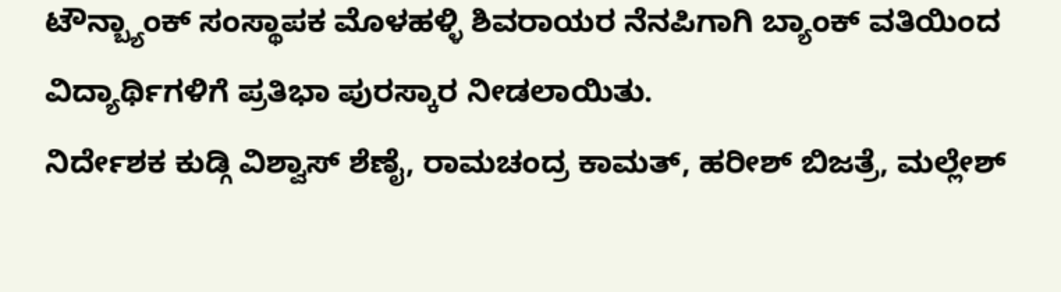ಟೌನ್ಬ್ಯಾಂಕ್ ಸಂಸ್ಥಾಪಕ ಮೊಳಹಳ್ಳಿ ಶಿವರಾಯರ ನೆನಪಿಗಾಗಿ ಬ್ಯಾಂಕ್ ವತಿಯಿಂದ ವಿದ್ಯಾರ್ಥಿಗಳಿಗೆ ಪ್ರತಿಭಾ ಪುರಸ್ಕಾರ ನೀಡಲಾಯಿತು.
ನಿರ್ದೇಶಕ ಕುಡ್ಗಿ ವಿಶ್ವಾಸ್ ಶೆಣೈ, ರಾಮಚಂದ್ರ ಕಾಮತ್, ಹರೀಶ್ ಬಿಜತ್ರೆ, ಮಲ್ಲೇಶ್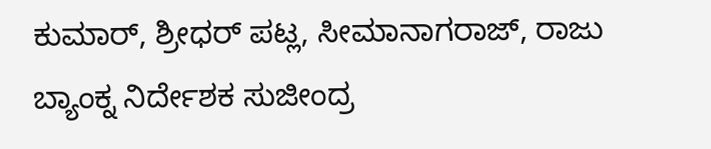ಕುಮಾರ್, ಶ್ರೀಧರ್ ಪಟ್ಲ, ಸೀಮಾನಾಗರಾಜ್, ರಾಜು ಬ್ಯಾಂಕ್ನ ನಿರ್ದೇಶಕ ಸುಜೀಂದ್ರ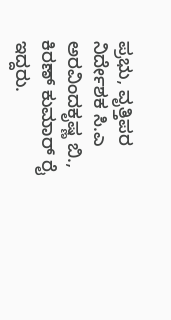ಪ್ರಭು, ವೃತ್ತಿಪರ ನಿರ್ದೇಶಕ ಸಿ.ಎ ಅರವಿಂದಕೃಷ್ಣ ಬಿ., ಕಿರಣ್ ಕುಮಾರ್ ರೈ ಇದ್ದರು.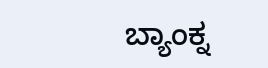ಬ್ಯಾಂಕ್ನ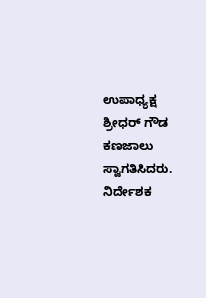ಉಪಾಧ್ಯಕ್ಷ ಶ್ರೀಧರ್ ಗೌಡ ಕಣಜಾಲು ಸ್ವಾಗತಿಸಿದರು. ನಿರ್ದೇಶಕ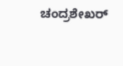ಚಂದ್ರಶೇಖರ್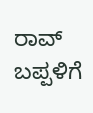ರಾವ್ ಬಪ್ಪಳಿಗೆ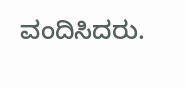ವಂದಿಸಿದರು.